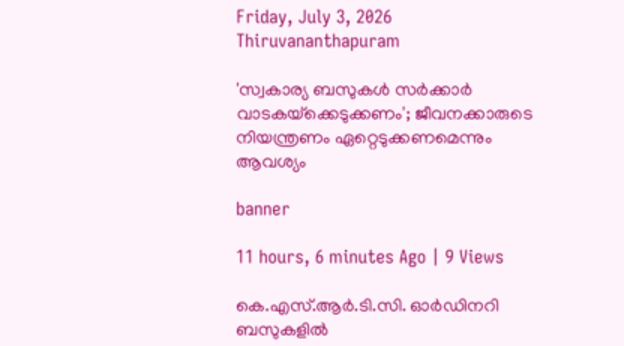Friday, July 3, 2026 Thiruvananthapuram

'സ്വകാര്യ ബസുകൾ സർക്കാർ വാടകയ്‌ക്കെടുക്കണം'; ജീവനക്കാരുടെ നിയന്ത്രണം ഏറ്റെടുക്കണമെന്നും ആവശ്യം

banner

11 hours, 6 minutes Ago | 9 Views

കെ.എസ്.ആർ.ടി.സി. ഓർഡിനറി ബസുകളിൽ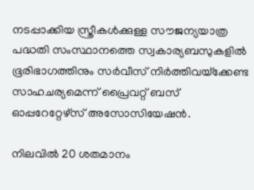നടപ്പാക്കിയ സ്ത്രീകൾക്കുള്ള സൗജന്യയാത്ര പദ്ധതി സംസ്ഥാനത്തെ സ്വകാര്യബസുകളിൽ ഭൂരിഭാഗത്തിനും സർവീസ് നിർത്തിവയ്‌ക്കേണ്ട സാഹചര്യമെന്ന് പ്രൈവറ്റ് ബസ് ഓപ്പറേറ്റേഴ്സ് അസോസിയേഷൻ.

നിലവിൽ 20 ശതമാനം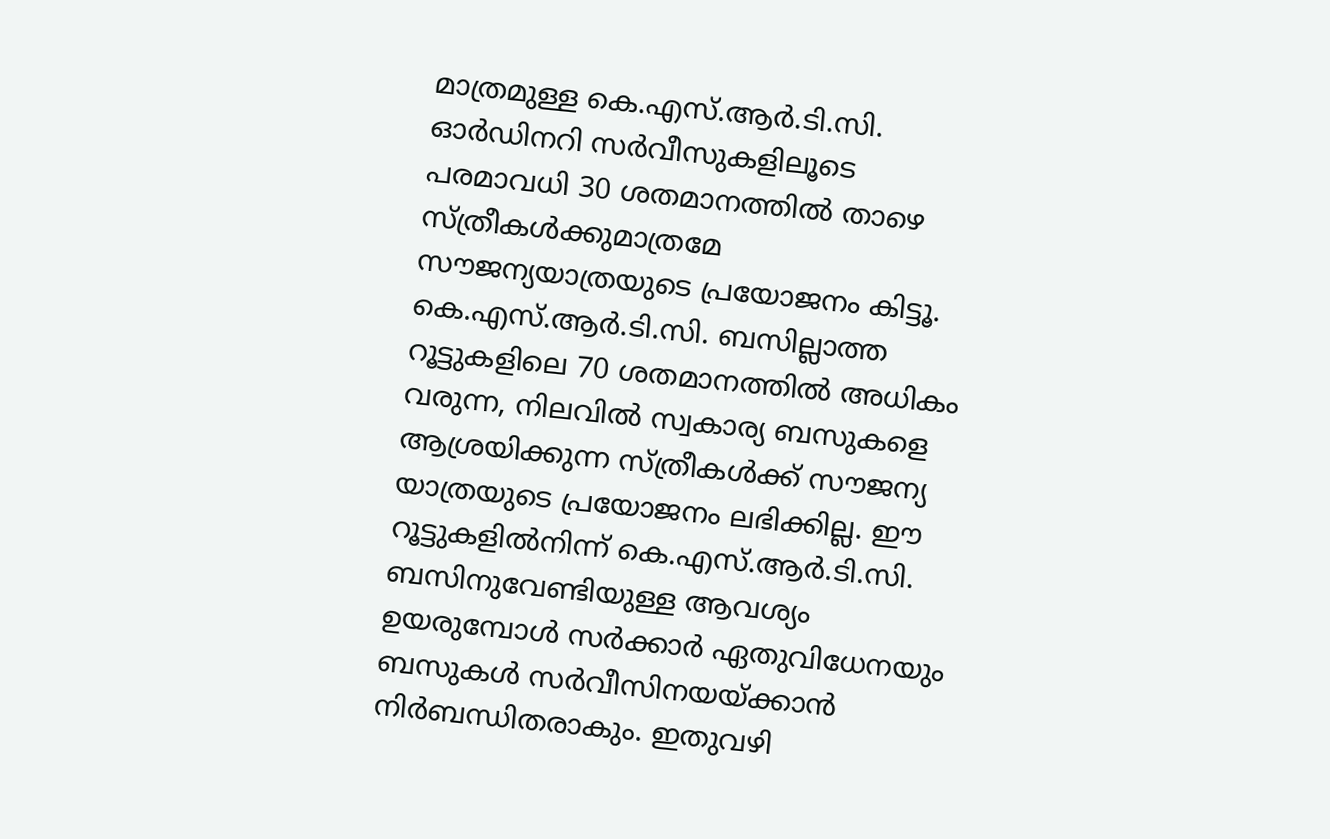മാത്രമുള്ള കെ.എസ്.ആർ.ടി.സി. ഓർഡിനറി സർവീസുകളിലൂടെ പരമാവധി 30 ശതമാനത്തിൽ താഴെ സ്ത്രീകൾക്കുമാത്രമേ സൗജന്യയാത്രയുടെ പ്രയോജനം കിട്ടൂ. കെ.എസ്.ആർ.ടി.സി. ബസില്ലാത്ത റൂട്ടുകളിലെ 70 ശതമാനത്തിൽ അധികം വരുന്ന, നിലവിൽ സ്വകാര്യ ബസുകളെ ആശ്രയിക്കുന്ന സ്ത്രീകൾക്ക് സൗജന്യ യാത്രയുടെ പ്രയോജനം ലഭിക്കില്ല. ഈ റൂട്ടുകളിൽനിന്ന് കെ.എസ്.ആർ.ടി.സി. ബസിനുവേണ്ടിയുള്ള ആവശ്യം ഉയരുമ്പോൾ സർക്കാർ ഏതുവിധേനയും ബസുകൾ സർവീസിനയയ്ക്കാൻ നിർബന്ധിതരാകും. ഇതുവഴി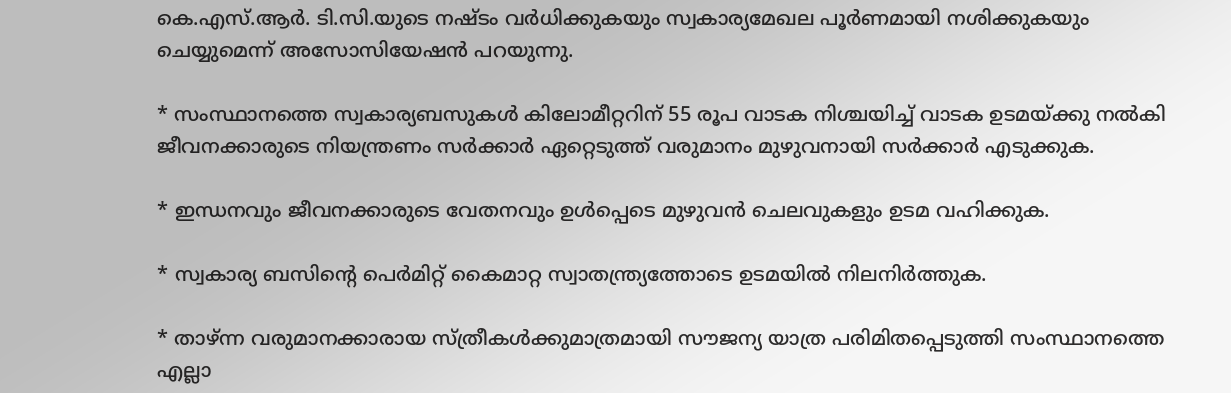കെ.എസ്.ആർ. ടി.സി.യുടെ നഷ്ടം വർധിക്കുകയും സ്വകാര്യമേഖല പൂർണമായി നശിക്കുകയും ചെയ്യുമെന്ന് അസോസിയേഷൻ പറയുന്നു.

* സംസ്ഥാനത്തെ സ്വകാര്യബസുകൾ കിലോമീറ്ററിന് 55 രൂപ വാടക നിശ്ചയിച്ച് വാടക ഉടമയ്ക്കു നൽകി ജീവനക്കാരുടെ നിയന്ത്രണം സർക്കാർ ഏറ്റെടുത്ത് വരുമാനം മുഴുവനായി സർക്കാർ എടുക്കുക.

* ഇന്ധനവും ജീവനക്കാരുടെ വേതനവും ഉൾപ്പെടെ മുഴുവൻ ചെലവുകളും ഉടമ വഹിക്കുക.

* സ്വകാര്യ ബസിന്റെ പെർമിറ്റ് കൈമാറ്റ സ്വാതന്ത്ര്യത്തോടെ ഉടമയിൽ നിലനിർത്തുക.

* താഴ്ന്ന വരുമാനക്കാരായ സ്ത്രീകൾക്കുമാത്രമായി സൗജന്യ യാത്ര പരിമിതപ്പെടുത്തി സംസ്ഥാനത്തെ എല്ലാ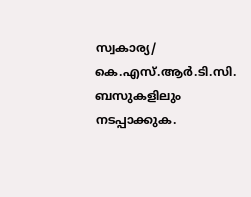സ്വകാര്യ/ കെ.എസ്.ആർ.ടി.സി. ബസുകളിലും നടപ്പാക്കുക.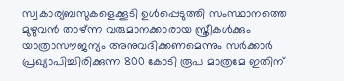സ്വകാര്യബസുകളെക്കൂടി ഉൾപ്പെടുത്തി സംസ്ഥാനത്തെ മുഴുവൻ താഴ്ന്ന വരുമാനക്കാരായ സ്ത്രീകൾക്കും യാത്രാസൗജന്യം അനുവദിക്കണമെന്നും സർക്കാർ പ്രഖ്യാപിച്ചിരിക്കുന്ന 800 കോടി രൂപ മാത്രമേ ഇതിന്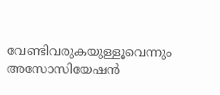വേണ്ടിവരുകയുള്ളൂവെന്നും അസോസിയേഷൻ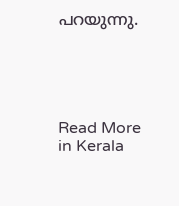പറയുന്നു.





Read More in Kerala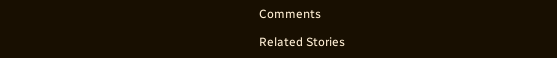Comments

Related Stories